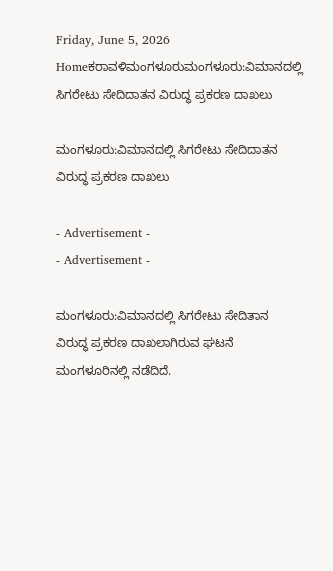Friday, June 5, 2026
Homeಕರಾವಳಿಮಂಗಳೂರುಮಂಗಳೂರು:ವಿಮಾನದಲ್ಲಿ ಸಿಗರೇಟು ಸೇದಿದಾತನ ವಿರುದ್ಧ ಪ್ರಕರಣ ದಾಖಲು

ಮಂಗಳೂರು:ವಿಮಾನದಲ್ಲಿ ಸಿಗರೇಟು ಸೇದಿದಾತನ ವಿರುದ್ಧ ಪ್ರಕರಣ ದಾಖಲು

- Advertisement -
- Advertisement -

ಮಂಗಳೂರು:ವಿಮಾನದಲ್ಲಿ ಸಿಗರೇಟು ಸೇದಿತಾನ ವಿರುದ್ಧ ಪ್ರಕರಣ ದಾಖಲಾಗಿರುವ ಘಟನೆ  ಮಂಗಳೂರಿನಲ್ಲಿ ನಡೆದಿದೆ.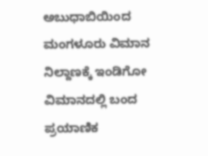ಅಬುಧಾಬಿಯಿಂದ ಮಂಗಳೂರು ವಿಮಾನ ನಿಲ್ದಾಣಕ್ಕೆ ಇಂಡಿಗೋ ವಿಮಾನದಲ್ಲಿ ಬಂದ ಪ್ರಯಾಣಿಕ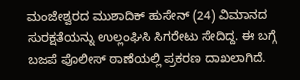ಮಂಜೇಶ್ವರದ ಮುಶಾದಿಕ್‌ ಹುಸೇನ್‌ (24) ವಿಮಾನದ ಸುರಕ್ಷತೆಯನ್ನು ಉಲ್ಲಂಘಿಸಿ ಸಿಗರೇಟು ಸೇದಿದ್ದ. ಈ ಬಗ್ಗೆ ಬಜಪೆ ಪೊಲೀಸ್‌ ಠಾಣೆಯಲ್ಲಿ ಪ್ರಕರಣ ದಾಖಲಾಗಿದೆ.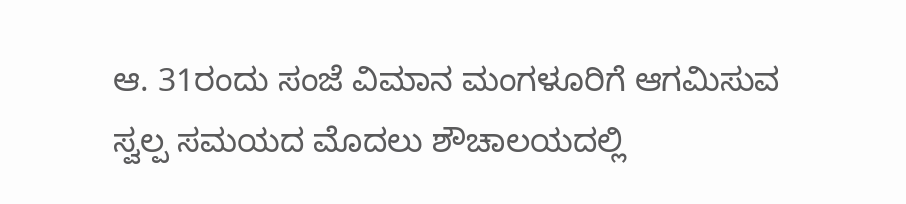ಆ. 31ರಂದು ಸಂಜೆ ವಿಮಾನ ಮಂಗಳೂರಿಗೆ ಆಗಮಿಸುವ ಸ್ವಲ್ಪ ಸಮಯದ ಮೊದಲು ಶೌಚಾಲಯದಲ್ಲಿ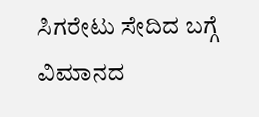ಸಿಗರೇಟು ಸೇದಿದ ಬಗ್ಗೆ ವಿಮಾನದ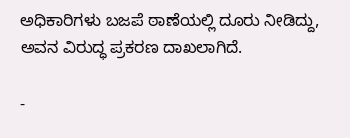ಅಧಿಕಾರಿಗಳು ಬಜಪೆ ಠಾಣೆಯಲ್ಲಿ ದೂರು ನೀಡಿದ್ದು, ಅವನ ವಿರುದ್ಧ ಪ್ರಕರಣ ದಾಖಲಾಗಿದೆ.

-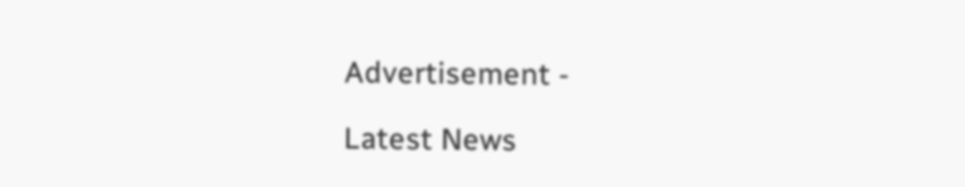Advertisement -

Latest News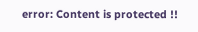error: Content is protected !!